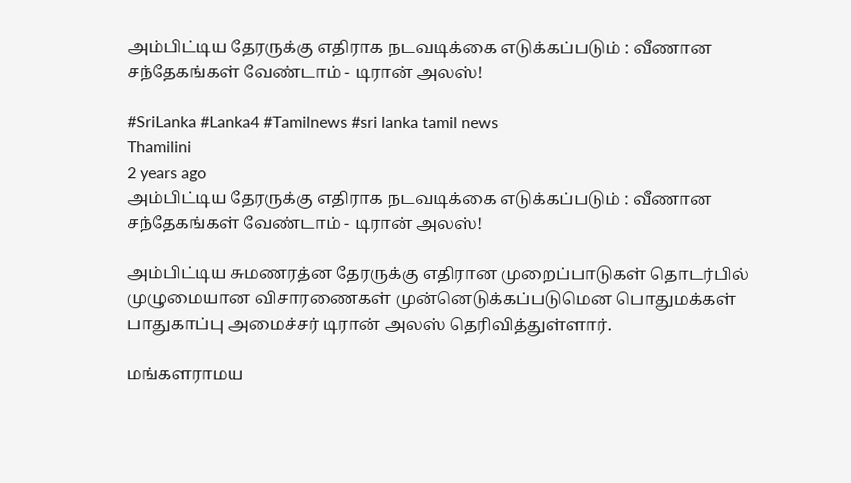அம்பிட்டிய தேரருக்கு எதிராக நடவடிக்கை எடுக்கப்படும் : வீணான சந்தேகங்கள் வேண்டாம் - டிரான் அலஸ்!

#SriLanka #Lanka4 #Tamilnews #sri lanka tamil news
Thamilini
2 years ago
அம்பிட்டிய தேரருக்கு எதிராக நடவடிக்கை எடுக்கப்படும் : வீணான சந்தேகங்கள் வேண்டாம் - டிரான் அலஸ்!

அம்பிட்டிய சுமணரத்ன தேரருக்கு எதிரான முறைப்பாடுகள் தொடர்பில் முழுமையான விசாரணைகள் முன்னெடுக்கப்படுமென பொதுமக்கள் பாதுகாப்பு அமைச்சர் டிரான் அலஸ் தெரிவித்துள்ளார்.

மங்களராமய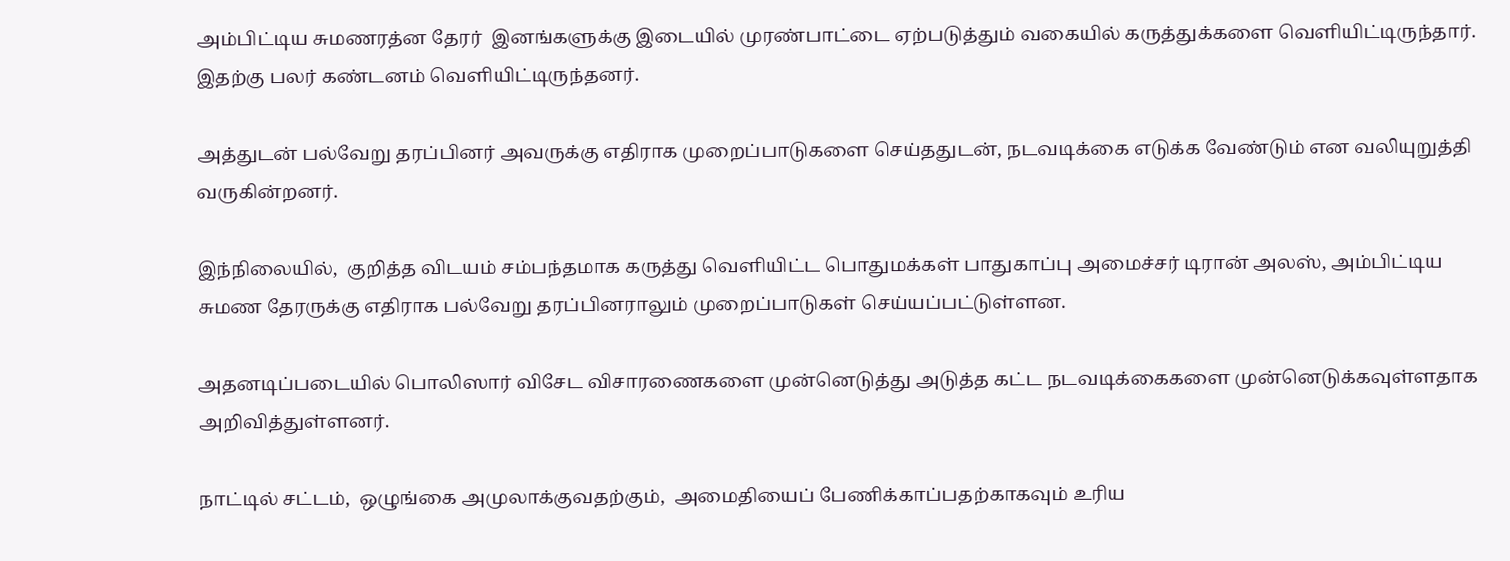அம்பிட்டிய சுமணரத்ன தேரர்  இனங்களுக்கு இடையில் முரண்பாட்டை ஏற்படுத்தும் வகையில் கருத்துக்களை வெளியிட்டிருந்தார். இதற்கு பலர் கண்டனம் வெளியிட்டிருந்தனர்.

அத்துடன் பல்வேறு தரப்பினர் அவருக்கு எதிராக முறைப்பாடுகளை செய்ததுடன், நடவடிக்கை எடுக்க வேண்டும் என வலியுறுத்தி வருகின்றனர்.

இந்நிலையில்,  குறித்த விடயம் சம்பந்தமாக கருத்து வெளியிட்ட பொதுமக்கள் பாதுகாப்பு அமைச்சர் டிரான் அலஸ், அம்பிட்டிய சுமண தேரருக்கு எதிராக பல்வேறு தரப்பினராலும் முறைப்பாடுகள் செய்யப்பட்டுள்ளன.

அதனடிப்படையில் பொலிஸார் விசேட விசாரணைகளை முன்னெடுத்து அடுத்த கட்ட நடவடிக்கைகளை முன்னெடுக்கவுள்ளதாக அறிவித்துள்ளனர்.

நாட்டில் சட்டம்,  ஒழுங்கை அமுலாக்குவதற்கும்,  அமைதியைப் பேணிக்காப்பதற்காகவும் உரிய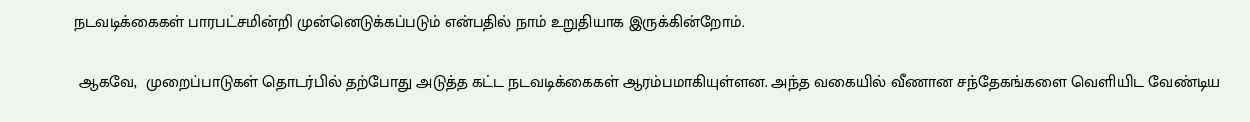நடவடிக்கைகள் பாரபட்சமின்றி முன்னெடுக்கப்படும் என்பதில் நாம் உறுதியாக இருக்கின்றோம்.

 ஆகவே,  முறைப்பாடுகள் தொடர்பில் தற்போது அடுத்த கட்ட நடவடிக்கைகள் ஆரம்பமாகியுள்ளன. அந்த வகையில் வீணான சந்தேகங்களை வெளியிட வேண்டிய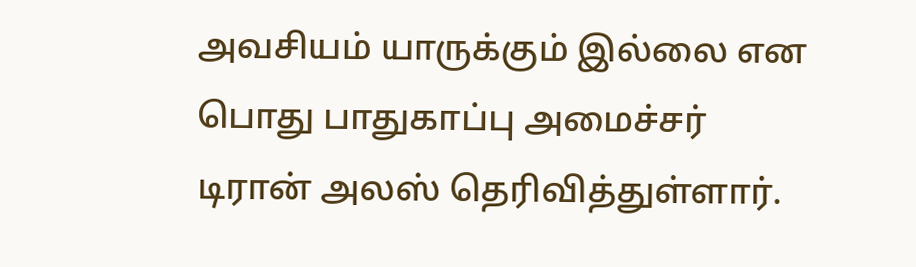அவசியம் யாருக்கும் இல்லை என பொது பாதுகாப்பு அமைச்சர் டிரான் அலஸ் தெரிவித்துள்ளார்.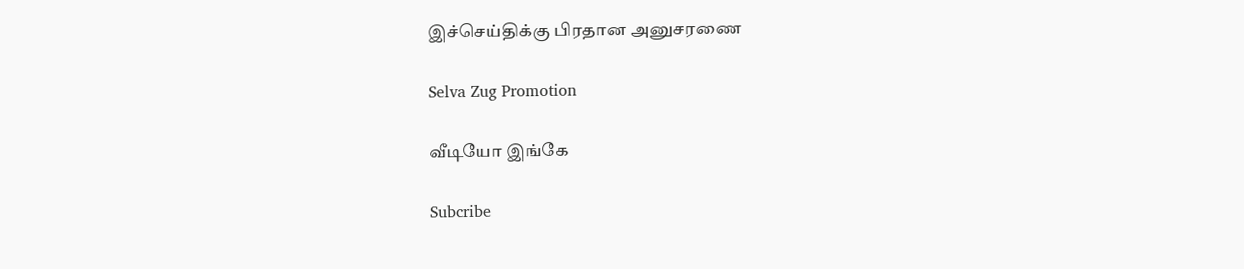இச்செய்திக்கு பிரதான அனுசரணை

Selva Zug Promotion

வீடியோ இங்கே

Subcribe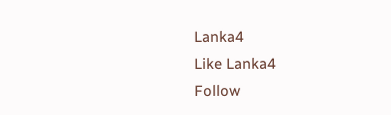Lanka4
Like Lanka4
Follow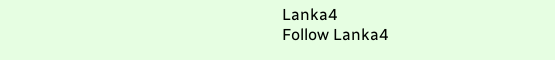Lanka4
Follow Lanka4